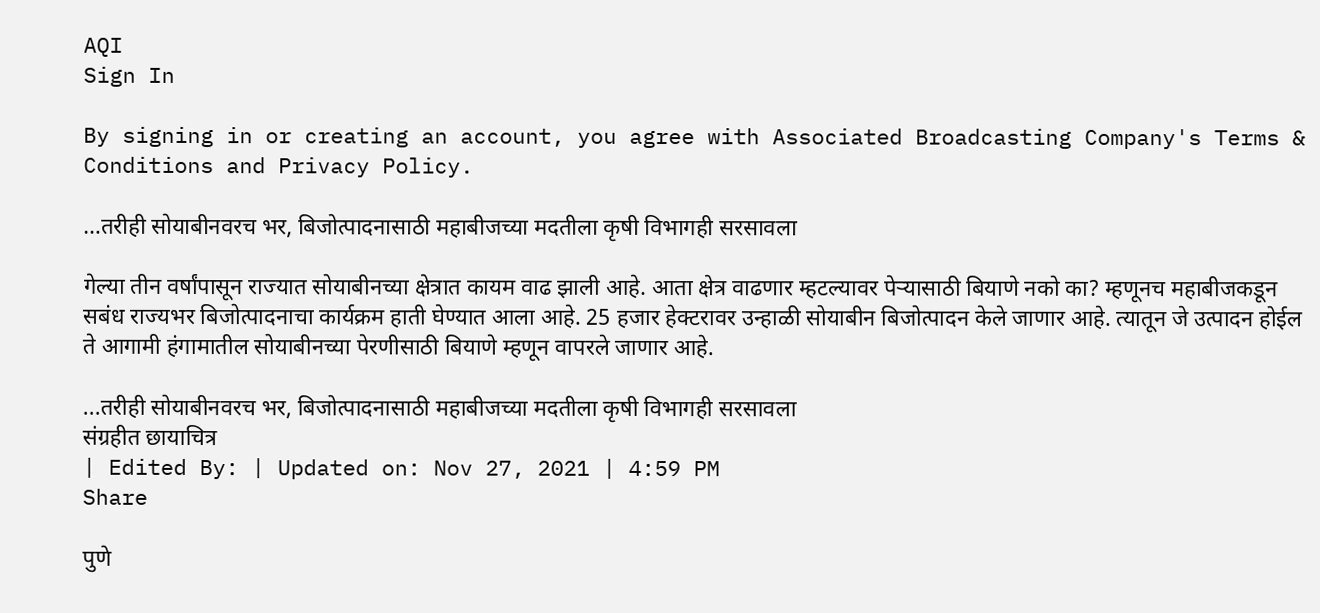AQI
Sign In

By signing in or creating an account, you agree with Associated Broadcasting Company's Terms & Conditions and Privacy Policy.

…तरीही सोयाबीनवरच भर, बिजोत्पादनासाठी महाबीजच्या मदतीला कृषी विभागही सरसावला

गेल्या तीन वर्षांपासून राज्यात सोयाबीनच्या क्षेत्रात कायम वाढ झाली आहे. आता क्षेत्र वाढणार म्हटल्यावर पेऱ्यासाठी बियाणे नको का? म्हणूनच महाबीजकडून सबंध राज्यभर बिजोत्पादनाचा कार्यक्रम हाती घेण्यात आला आहे. 25 हजार हेक्टरावर उन्हाळी सोयाबीन बिजोत्पादन केले जाणार आहे. त्यातून जे उत्पादन होईल ते आगामी हंगामातील सोयाबीनच्या पेरणीसाठी बियाणे म्हणून वापरले जाणार आहे.

...तरीही सोयाबीनवरच भर, बिजोत्पादनासाठी महाबीजच्या मदतीला कृषी विभागही सरसावला
संग्रहीत छायाचित्र
| Edited By: | Updated on: Nov 27, 2021 | 4:59 PM
Share

पुणे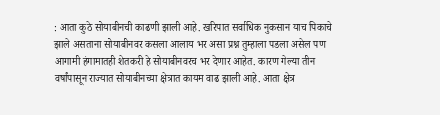: आता कुठे सोयाबीनची काढणी झाली आहे. खरिपात सर्वाधिक नुकसान याच पिकाचे झाले असताना सोयाबीनवर कसला आलाय भर असा प्रश्न तुम्हाला पडला असेल पण आगामी हंगामातही शेतकरी हे सोयाबीनवरच भर देणार आहेत. कारण गेल्या तीन वर्षांपासून राज्यात सोयाबीनच्या क्षेत्रात कायम वाढ झाली आहे. आता क्षेत्र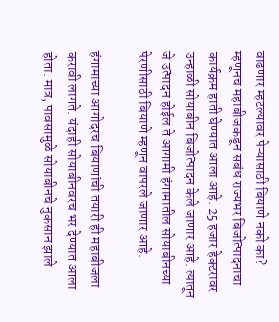वाढणार म्हटल्यावर पेऱ्यासाठी बियाणे नको का? म्हणूनच महाबीजकडून सबंध राज्यभर बिजोत्पादनाचा कार्यक्रम हाती घेण्यात आला आहे. 25 हजार हेक्टरावर उन्हाळी सोयाबीन बिजोत्पादन केले जाणार आहे. त्यातून जे उत्पादन होईल ते आगामी हंगामातील सोयाबीनच्या पेरणीसाठी बियाणे म्हणून वापरले जाणार आहे.

हंगामाच्या आगोदरच बियाणांची तयारी ही महाबीजला करावी लागते. यंदाही सोयाबीनवरच भर देण्यात आला होता. मात्र, पावसामुळे सोयाबीनचे नुकसान झाले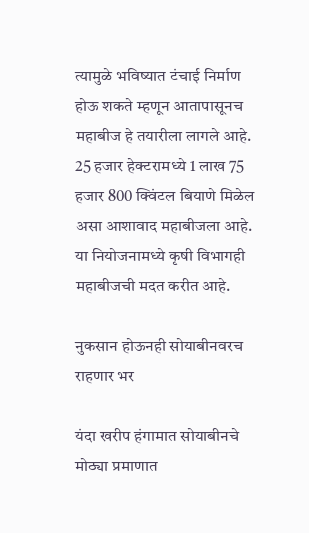त्यामुळे भविष्यात टंचाई निर्माण होऊ शकते म्हणून आतापासूनच महाबीज हे तयारीला लागले आहे. 25 हजार हेक्टरामध्ये 1 लाख 75 हजार 800 क्विंटल बियाणे मिळेल असा आशावाद महाबीजला आहे. या नियोजनामध्ये कृषी विभागही महाबीजची मदत करीत आहे.

नुकसान होऊनही सोयाबीनवरच राहणार भर

यंदा खरीप हंगामात सोयाबीनचे मोठ्या प्रमाणात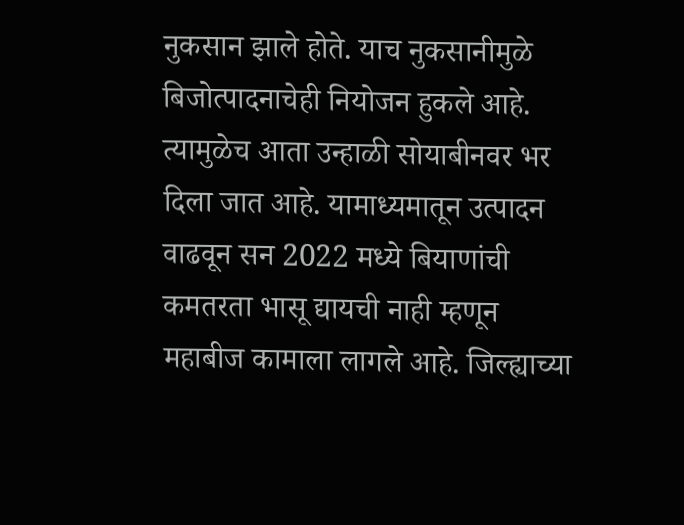नुकसान झाले होते. याच नुकसानीमुळे बिजोत्पादनाचेही नियोजन हुकले आहे. त्यामुळेच आता उन्हाळी सोयाबीनवर भर दिला जात आहे. यामाध्यमातून उत्पादन वाढवून सन 2022 मध्ये बियाणांची कमतरता भासू द्यायची नाही म्हणून महाबीज कामाला लागले आहे. जिल्ह्याच्या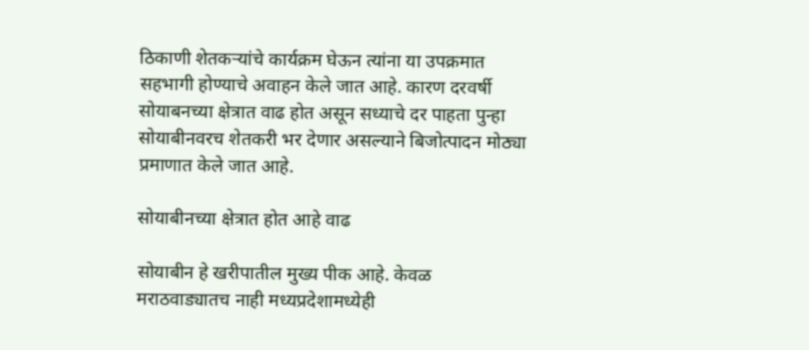ठिकाणी शेतकऱ्यांचे कार्यक्रम घेऊन त्यांना या उपक्रमात सहभागी होण्याचे अवाहन केले जात आहे. कारण दरवर्षी सोयाबनच्या क्षेत्रात वाढ होत असून सध्याचे दर पाहता पुन्हा सोयाबीनवरच शेतकरी भर देणार असल्याने बिजोत्पादन मोठ्या प्रमाणात केले जात आहे.

सोयाबीनच्या क्षेत्रात होत आहे वाढ

सोयाबीन हे खरीपातील मुख्य पीक आहे. केवळ मराठवाड्यातच नाही मध्यप्रदेशामध्येही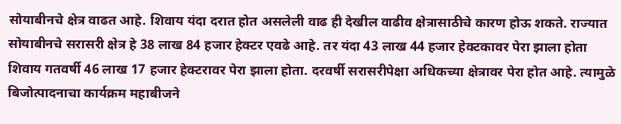सोयाबीनचे क्षेत्र वाढत आहे. शिवाय यंदा दरात होत असलेली वाढ ही देखील वाढीव क्षेत्रासाठीचे कारण होऊ शकते. राज्यात सोयाबीनचे सरासरी क्षेत्र हे 38 लाख 84 हजार हेक्टर एवढे आहे. तर यंदा 43 लाख 44 हजार हेक्टकावर पेरा झाला होता शिवाय गतवर्षी 46 लाख 17 हजार हेक्टरावर पेरा झाला होता. दरवर्षी सरासरीपेक्षा अधिकच्या क्षेत्रावर पेरा होत आहे. त्यामुळे बिजोत्पादनाचा कार्यक्रम महाबीजने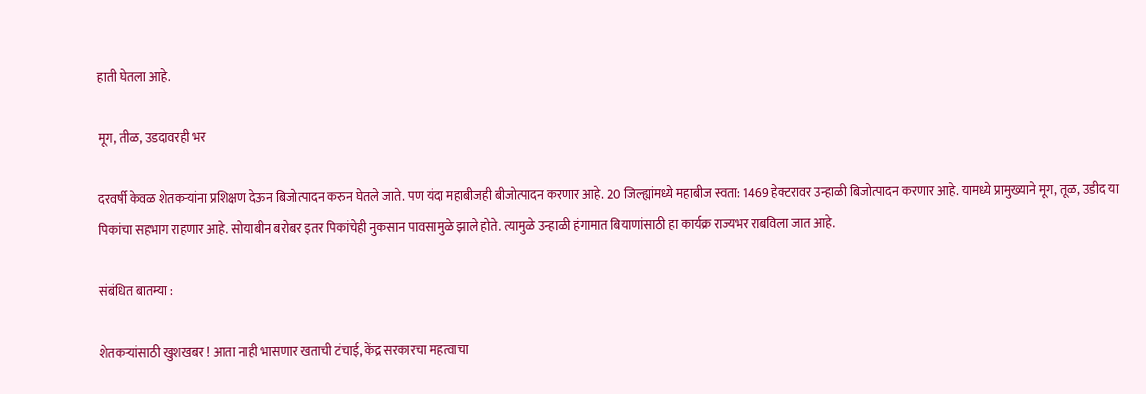हाती घेतला आहे.

मूग, तीळ, उडदावरही भर

दरवर्षी केवळ शेतकऱ्यांना प्रशिक्षण देऊन बिजोत्पादन करुन घेतले जाते. पण यंदा महाबीजही बीजोत्पादन करणार आहे. 20 जिल्ह्यांमध्ये महाबीज स्वता: 1469 हेक्टरावर उन्हाळी बिजोत्पादन करणार आहे. यामध्ये प्रामुख्याने मूग, तूळ, उडीद या पिकांचा सहभाग राहणार आहे. सोयाबीन बरोबर इतर पिकांचेही नुकसान पावसामुळे झाले होते. त्यामुळे उन्हाळी हंगामात बियाणांसाठी हा कार्यक्र राज्यभर राबविला जात आहे.

संबंधित बातम्या :

शेतकऱ्यांसाठी खुशखबर ! आता नाही भासणार खताची टंचाई, केंद्र सरकारचा महत्वाचा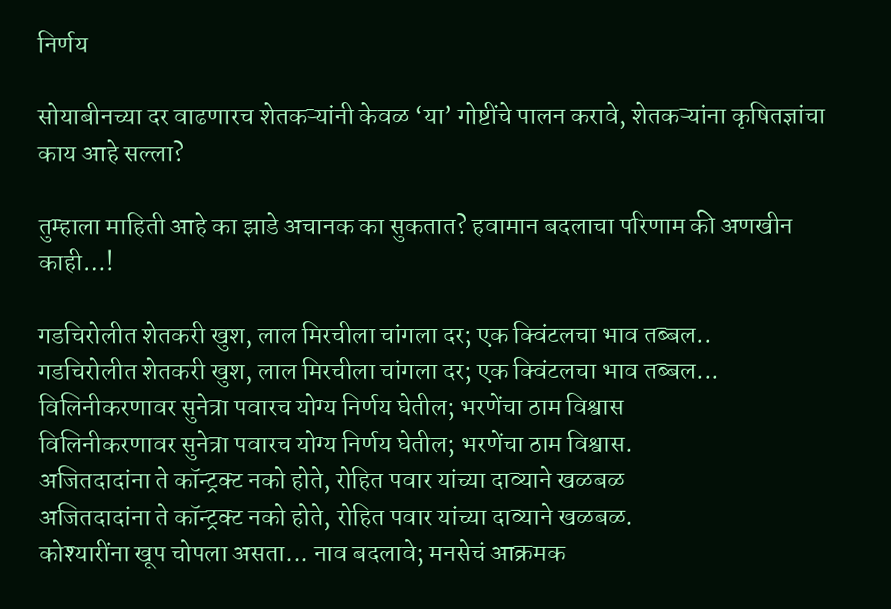निर्णय

सोयाबीनच्या दर वाढणारच शेतकऱ्यांनी केवळ ‘या’ गोष्टींचे पालन करावे, शेतकऱ्यांना कृषितज्ञांचा काय आहे सल्ला?

तुम्हाला माहिती आहे का झाडे अचानक का सुकतात? हवामान बदलाचा परिणाम की अणखीन काही…!

गडचिरोलीत शेतकरी खुश, लाल मिरचीला चांगला दर; एक क्विंटलचा भाव तब्बल..
गडचिरोलीत शेतकरी खुश, लाल मिरचीला चांगला दर; एक क्विंटलचा भाव तब्बल...
विलिनीकरणावर सुनेत्रा पवारच योग्य निर्णय घेतील; भरणेंचा ठाम विश्वास
विलिनीकरणावर सुनेत्रा पवारच योग्य निर्णय घेतील; भरणेंचा ठाम विश्वास.
अजितदादांना ते कॉन्ट्रक्ट नको होते, रोहित पवार यांच्या दाव्याने खळबळ
अजितदादांना ते कॉन्ट्रक्ट नको होते, रोहित पवार यांच्या दाव्याने खळबळ.
कोश्यारींना खूप चोपला असता... नाव बदलावे; मनसेचं आक्रमक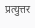प्रत्युत्तर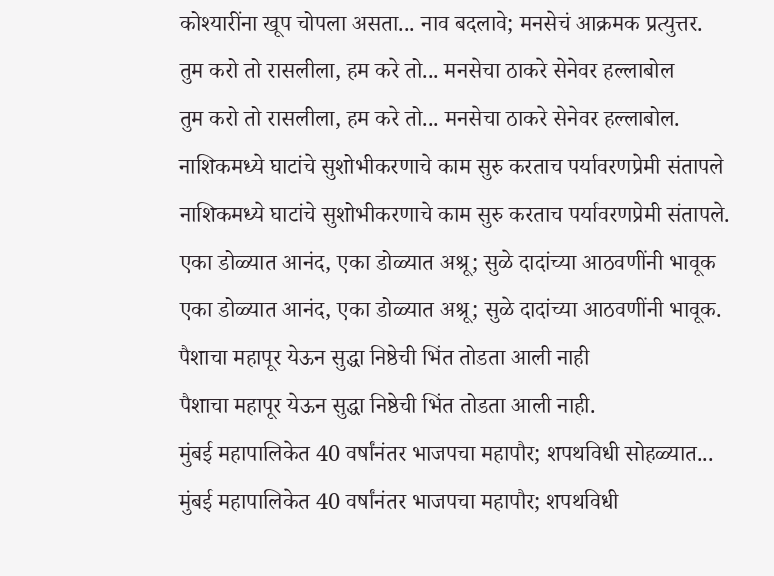कोश्यारींना खूप चोपला असता... नाव बदलावे; मनसेचं आक्रमक प्रत्युत्तर.
तुम करो तो रासलीला, हम करे तो... मनसेचा ठाकरे सेनेवर हल्लाबोल
तुम करो तो रासलीला, हम करे तो... मनसेचा ठाकरे सेनेवर हल्लाबोल.
नाशिकमध्ये घाटांचे सुशोभीकरणाचे काम सुरु करताच पर्यावरणप्रेमी संतापले
नाशिकमध्ये घाटांचे सुशोभीकरणाचे काम सुरु करताच पर्यावरणप्रेमी संतापले.
एका डोळ्यात आनंद, एका डोळ्यात अश्रू; सुळे दादांच्या आठवणींनी भावूक
एका डोळ्यात आनंद, एका डोळ्यात अश्रू; सुळे दादांच्या आठवणींनी भावूक.
पैशाचा महापूर येऊन सुद्धा निष्ठेची भिंत तोडता आली नाही
पैशाचा महापूर येऊन सुद्धा निष्ठेची भिंत तोडता आली नाही.
मुंबई महापालिकेत 40 वर्षांनंतर भाजपचा महापौर; शपथविधी सोहळ्यात...
मुंबई महापालिकेत 40 वर्षांनंतर भाजपचा महापौर; शपथविधी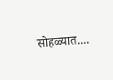सोहळ्यात....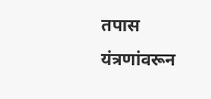तपास यंत्रणांवरून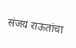संजय राऊतांचा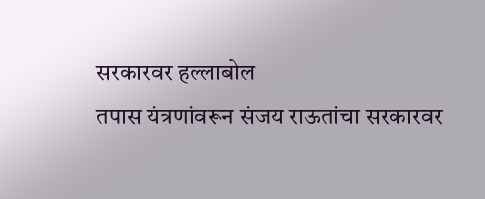सरकारवर हल्लाबोल
तपास यंत्रणांवरून संजय राऊतांचा सरकारवर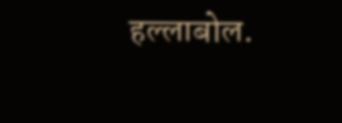हल्लाबोल.